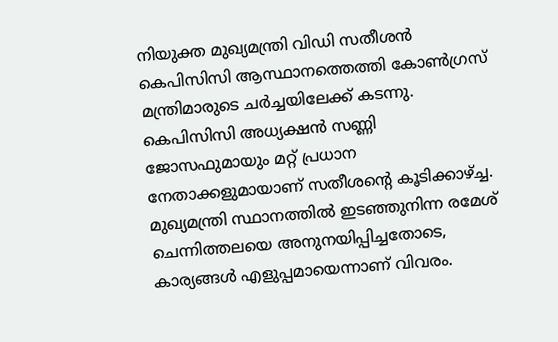നിയുക്ത മുഖ്യമന്ത്രി വിഡി സതീശന്‍ കെപിസിസി ആസ്ഥാനത്തെത്തി കോണ്‍ഗ്രസ് മന്ത്രിമാരുടെ ചര്‍ച്ചയിലേക്ക് കടന്നു. കെപിസിസി അധ്യക്ഷന്‍ സണ്ണി ജോസഫുമായും മറ്റ് പ്രധാന നേതാക്കളുമായാണ് സതീശന്‍റെ കൂടിക്കാഴ്ച്ച. മുഖ്യമന്ത്രി സ്ഥാനത്തില്‍ ഇടഞ്ഞുനിന്ന രമേശ് ചെന്നിത്തലയെ അനുനയിപ്പിച്ചതോടെ, കാര്യങ്ങള്‍ എളുപ്പമായെന്നാണ് വിവരം.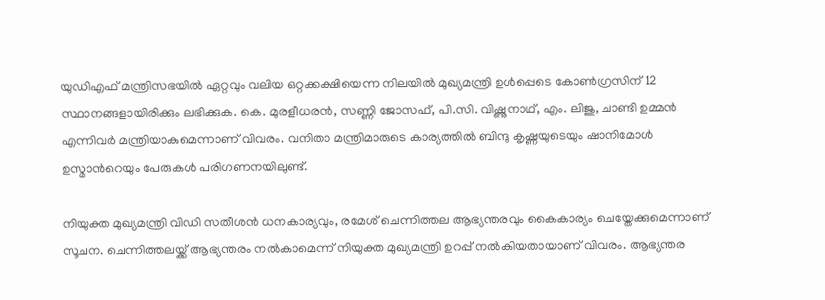യുഡിഎഫ് മന്ത്രിസഭയില്‍ ഏറ്റവും വലിയ ഒറ്റക്കക്ഷിയെന്ന നിലയില്‍ മുഖ്യമന്ത്രി ഉള്‍പ്പെടെ കോണ്‍ഗ്രസിന് 12 സ്ഥാനങ്ങളായിരിക്കും ലഭിക്കുക. കെ. മുരളീധരന്‍, സണ്ണി ജോസഫ്, പി.സി. വിഷ്ണുനാഥ്, എം. ലിജു, ചാണ്ടി ഉമ്മന്‍ എന്നിവര്‍ മന്ത്രിയാകുമെന്നാണ് വിവരം. വനിതാ മന്ത്രിമാരുടെ കാര്യത്തില്‍ ബിന്ദു കൃഷ്ണയുടെയും ഷാനിമോള്‍ ഉസ്മാന്‍റെയും പേരുകള്‍ പരിഗണനയിലുണ്ട്.

നിയുക്ത മുഖ്യമന്ത്രി വിഡി സതീശന്‍ ധനകാര്യവും, രമേശ് ചെന്നിത്തല ആഭ്യന്തരവും കൈകാര്യം ചെയ്തേക്കുമെന്നാണ് സൂചന. ചെന്നിത്തലയ്ക്ക് ആഭ്യന്തരം നൽകാമെന്ന് നിയുക്ത മുഖ്യമന്ത്രി ഉറപ്പ് നൽകിയതായാണ് വിവരം. ആഭ്യന്തര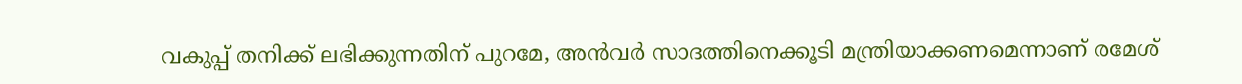വകുപ്പ് തനിക്ക് ലഭിക്കുന്നതിന് പുറമേ, അൻവർ സാദത്തിനെക്കൂടി മന്ത്രിയാക്കണമെന്നാണ് രമേശ്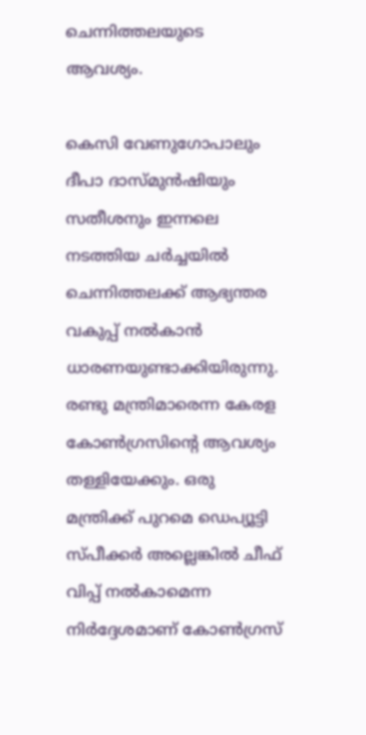ചെന്നിത്തലയുടെ ആവശ്യം.

കെസി വേണുഗോപാലും ദീപാ ദാസ്മുൻഷിയും സതീശനും ഇന്നലെ നടത്തിയ ചർച്ചയിൽ ചെന്നിത്തലക്ക് ആഭ്യന്തര വകുപ്പ് നൽകാൻ ധാരണയുണ്ടാക്കിയിരുന്നു. രണ്ടു മന്ത്രിമാരെന്ന കേരള കോണ്‍ഗ്രസിന്‍റെ ആവശ്യം തള്ളിയേക്കും. ഒരു മന്ത്രിക്ക് പുറമെ ഡെപ്യൂട്ടി സ്പീക്കര്‍ അല്ലെങ്കില്‍ ചീഫ് വിപ്പ് നല്‍കാമെന്ന നിര്‍ദ്ദേശമാണ് കോണ്‍ഗ്രസ്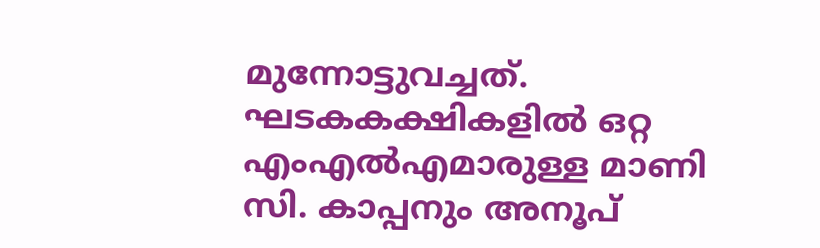മുന്നോട്ടുവച്ചത്. ഘടകകക്ഷികളില്‍ ഒറ്റ എംഎല്‍എമാരുള്ള മാണി സി. കാപ്പനും അനൂപ്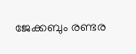ജേക്കബും രണ്ടര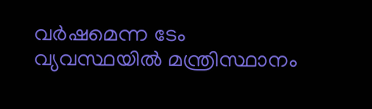വര്‍ഷമെന്ന ടേം വ്യവസ്ഥയില്‍ മന്ത്രിസ്ഥാനം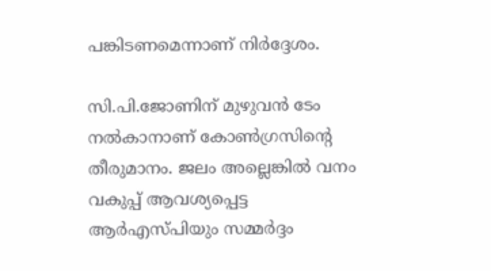പങ്കിടണമെന്നാണ് നിര്‍ദ്ദേശം.

സി.പി.ജോണിന് മുഴുവന്‍ ടേം നല്‍കാനാണ് കോണ്‍ഗ്രസിന്‍റെ തീരുമാനം. ജലം അല്ലെങ്കിൽ വനം വകുപ്പ് ആവശ്യപ്പെട്ട ആർഎസ്പിയും സമ്മർദ്ദം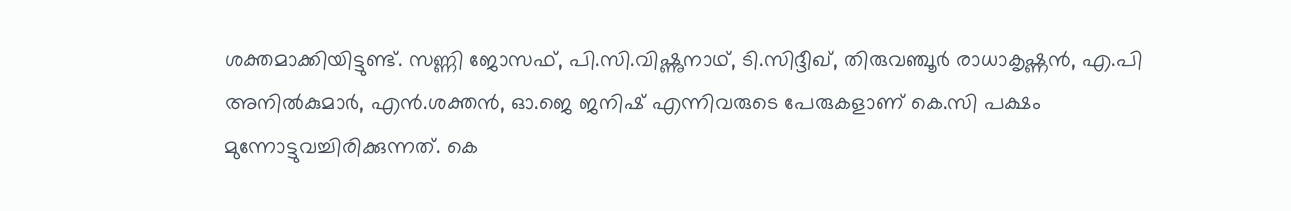ശക്തമാക്കിയിട്ടുണ്ട്. സണ്ണി ജോസഫ്, പി.സി.വിഷ്ണുനാഥ്, ടി.സിദ്ദീഖ്, തിരുവഞ്ചൂർ രാധാകൃഷ്ണൻ, എ.പി അനിൽകുമാർ, എൻ.ശക്തൻ, ഓ.ജെ ജനിഷ് എന്നിവരുടെ പേരുകളാണ് കെ.സി പക്ഷം മുന്നോട്ടുവച്ചിരിക്കുന്നത്. കെ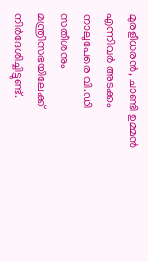മുരളീധരൻ, ചാണ്ടി ഉമ്മൻ എന്നിവർ അടക്കം നാലുപേരെ വി.ഡി സതീശനും മന്ത്രിസഭയിലേക്ക് നിർദേശിച്ചിട്ടുണ്ട്.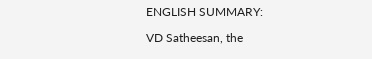ENGLISH SUMMARY:

VD Satheesan, the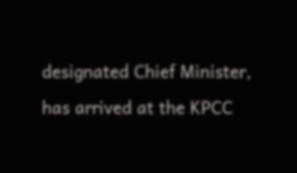designated Chief Minister, has arrived at the KPCC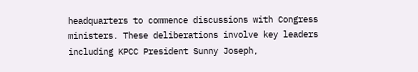headquarters to commence discussions with Congress ministers. These deliberations involve key leaders including KPCC President Sunny Joseph,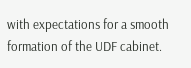with expectations for a smooth formation of the UDF cabinet.